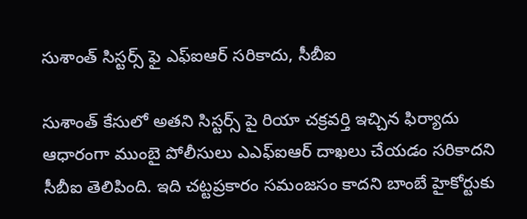సుశాంత్ సిస్టర్స్ ఫై ఎఫ్ఐఆర్ సరికాదు, సీబీఐ

సుశాంత్ కేసులో అతని సిస్టర్స్ పై రియా చక్రవర్తి ఇచ్చిన ఫిర్యాదు ఆధారంగా ముంబై పోలీసులు ఎఎఫ్ఐఆర్ దాఖలు చేయడం సరికాదని సీబీఐ తెలిపింది. ఇది చట్టప్రకారం సమంజసం కాదని బాంబే హైకోర్టుకు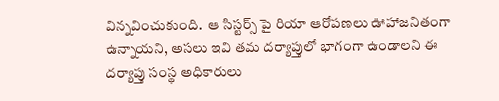విన్నవించుకుంది.  ఆ సిస్టర్స్ పై రియా ఆరోపణలు ఊహాజనితంగా ఉన్నాయని, అసలు ఇవి తమ దర్యాప్తులో భాగంగా ఉండాలని ఈ దర్యాప్తు సంస్థ అధికారులు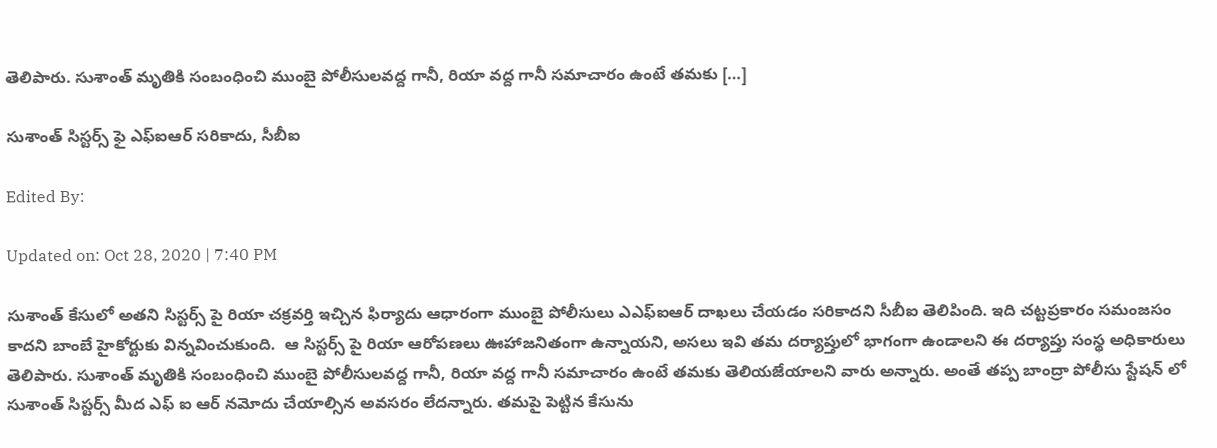తెలిపారు. సుశాంత్ మృతికి సంబంధించి ముంబై పోలీసులవద్ద గానీ, రియా వద్ద గానీ సమాచారం ఉంటే తమకు […]

సుశాంత్ సిస్టర్స్ ఫై ఎఫ్ఐఆర్ సరికాదు, సీబీఐ

Edited By:

Updated on: Oct 28, 2020 | 7:40 PM

సుశాంత్ కేసులో అతని సిస్టర్స్ పై రియా చక్రవర్తి ఇచ్చిన ఫిర్యాదు ఆధారంగా ముంబై పోలీసులు ఎఎఫ్ఐఆర్ దాఖలు చేయడం సరికాదని సీబీఐ తెలిపింది. ఇది చట్టప్రకారం సమంజసం కాదని బాంబే హైకోర్టుకు విన్నవించుకుంది.  ఆ సిస్టర్స్ పై రియా ఆరోపణలు ఊహాజనితంగా ఉన్నాయని, అసలు ఇవి తమ దర్యాప్తులో భాగంగా ఉండాలని ఈ దర్యాప్తు సంస్థ అధికారులు తెలిపారు. సుశాంత్ మృతికి సంబంధించి ముంబై పోలీసులవద్ద గానీ, రియా వద్ద గానీ సమాచారం ఉంటే తమకు తెలియజేయాలని వారు అన్నారు. అంతే తప్ప బాంద్రా పోలీసు స్టేషన్ లో సుశాంత్ సిస్టర్స్ మీద ఎఫ్ ఐ ఆర్ నమోదు చేయాల్సిన అవసరం లేదన్నారు. తమపై పెట్టిన కేసును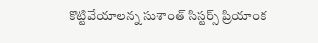కొట్టివేయాలన్న సుశాంత్ సిస్టర్స్ ప్రియాంక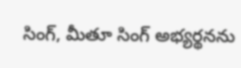సింగ్, మీతూ సింగ్ అభ్యర్థనను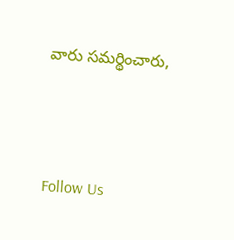వారు సమర్థించారు,





Follow Us